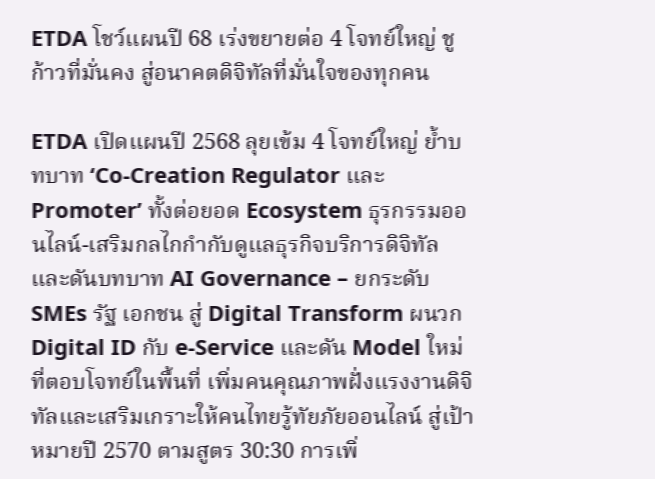ETDA โชว์แผนปี 68 เร่งขยายต่อ 4 โจทย์ใหญ่ ชูก้าวที่มั่นคง สู่อนาคตดิจิทัลที่มั่นใจของทุกคน

ETDA เปิดแผนปี 2568 ลุยเข้ม 4 โจทย์ใหญ่ ย้ำบทบาท ‘Co-Creation Regulator และ Promoter’ ทั้งต่อยอด Ecosystem ธุรกรรมออนไลน์-เสริมกลไกกำกับดูแลธุรกิจบริการดิจิทัลและดันบทบาท AI Governance – ยกระดับ SMEs รัฐ เอกชน สู่ Digital Transform ผนวก Digital ID กับ e-Service และดัน Model ใหม่ที่ตอบโจทย์ในพื้นที่ เพิ่มคนคุณภาพฝั่งแรงงานดิจิทัลและเสริมเกราะให้คนไทยรู้ทัยภัยออนไลน์ สู่เป้าหมายปี 2570 ตามสูตร 30:30 การเพิ่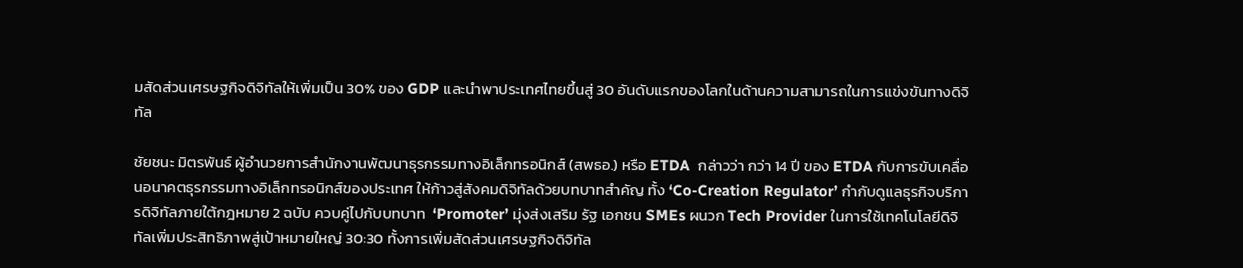มสัดส่วนเศรษฐกิจดิจิทัลให้เพิ่มเป็น 30% ของ GDP และนำพาประเทศไทยขึ้นสู่ 30 อันดับแรกของโลกในด้านความสามารถในการแข่งขันทางดิจิทัล

ชัยชนะ มิตรพันธ์ ผู้อำนวยการสำนักงานพัฒนาธุรกรรมทางอิเล็กทรอนิกส์ (สพธอ.) หรือ ETDA  กล่าวว่า กว่า 14 ปี ของ ETDA กับการขับเคลื่อนอนาคตธุรกรรมทางอิเล็กทรอนิกส์ของประเทศ ให้ก้าวสู่สังคมดิจิทัลด้วยบทบาทสำคัญ ทั้ง ‘Co-Creation Regulator’ กำกับดูแลธุรกิจบริการดิจิทัลภายใต้กฎหมาย 2 ฉบับ ควบคู่ไปกับบทบาท  ‘Promoter’ มุ่งส่งเสริม รัฐ เอกชน SMEs ผนวก Tech Provider ในการใช้เทคโนโลยีดิจิทัลเพิ่มประสิทธิภาพสู่เป้าหมายใหญ่ 30:30 ทั้งการเพิ่มสัดส่วนเศรษฐกิจดิจิทัล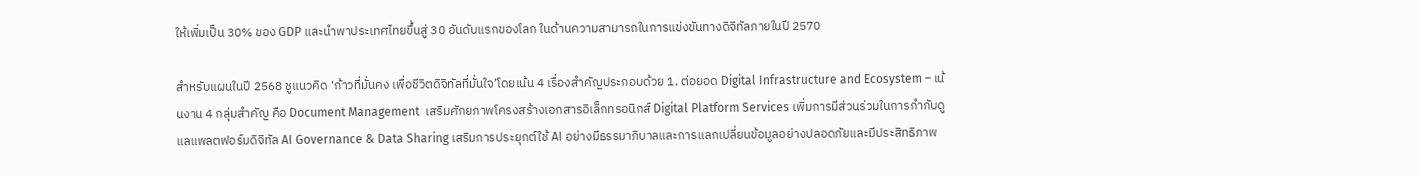ให้เพิ่มเป็น 30% ของ GDP และนำพาประเทศไทยขึ้นสู่ 30 อันดับแรกของโลก ในด้านความสามารถในการแข่งขันทางดิจิทัลภายในปี 2570

สำหรับแผนในปี 2568 ชูแนวคิด ‘ก้าวที่มั่นคง เพื่อชีวิตดิจิทัลที่มั่นใจ’โดยเน้น 4 เรื่องสำคัญประกอบด้วย 1. ต่อยอด Digital Infrastructure and Ecosystem – เน้นงาน 4 กลุ่มสำคัญ คือ Document Management  เสริมศักยภาพโครงสร้างเอกสารอิเล็กทรอนิกส์ Digital Platform Services เพิ่มการมีส่วนร่วมในการกำกับดูแลแพลตฟอร์มดิจิทัล AI Governance & Data Sharing เสริมการประยุกต์ใช้ AI อย่างมีธรรมาภิบาลและการแลกเปลี่ยนข้อมูลอย่างปลอดภัยและมีประสิทธิภาพ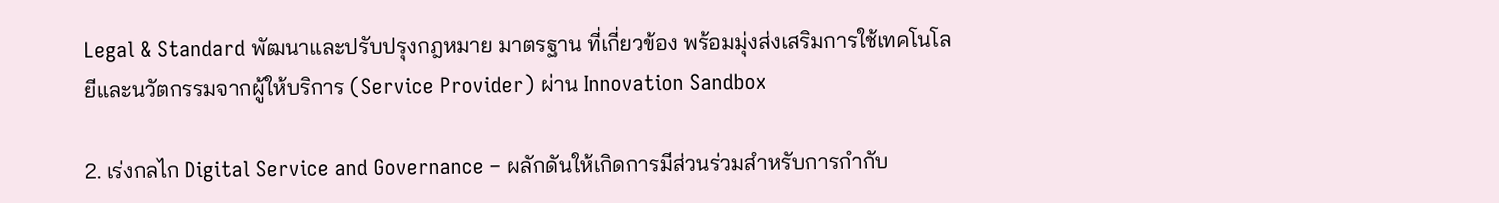Legal & Standard พัฒนาและปรับปรุงกฎหมาย มาตรฐาน ที่เกี่ยวข้อง พร้อมมุ่งส่งเสริมการใช้เทคโนโลยีและนวัตกรรมจากผู้ให้บริการ (Service Provider) ผ่าน Innovation Sandbox

2. เร่งกลไก Digital Service and Governance – ผลักดันให้เกิดการมีส่วนร่วมสำหรับการกำกับ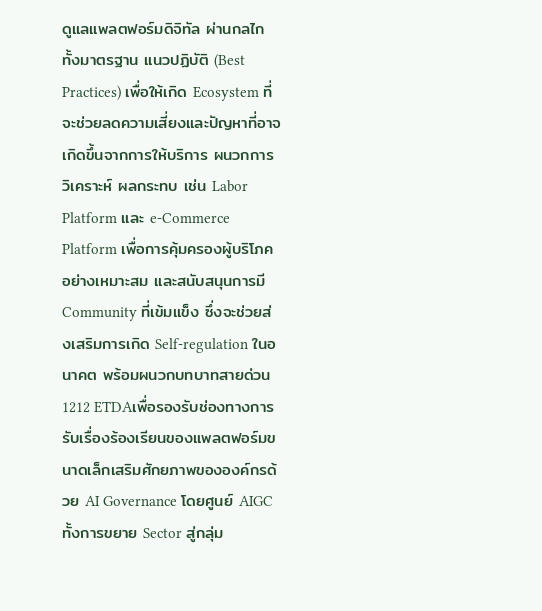ดูแลแพลตฟอร์มดิจิทัล ผ่านกลไกทั้งมาตรฐาน แนวปฏิบัติ (Best Practices) เพื่อให้เกิด Ecosystem ที่จะช่วยลดความเสี่ยงและปัญหาที่อาจเกิดขึ้นจากการให้บริการ ผนวกการวิเคราะห์ ผลกระทบ เช่น Labor Platform และ e-Commerce Platform เพื่อการคุ้มครองผู้บริโภคอย่างเหมาะสม และสนับสนุนการมี Community ที่เข้มแข็ง ซึ่งจะช่วยส่งเสริมการเกิด Self-regulation ในอนาคต พร้อมผนวกบทบาทสายด่วน 1212 ETDAเพื่อรองรับช่องทางการรับเรื่องร้องเรียนของแพลตฟอร์มขนาดเล็กเสริมศักยภาพขององค์กรด้วย AI Governance โดยศูนย์ AIGC
ทั้งการขยาย Sector สู่กลุ่ม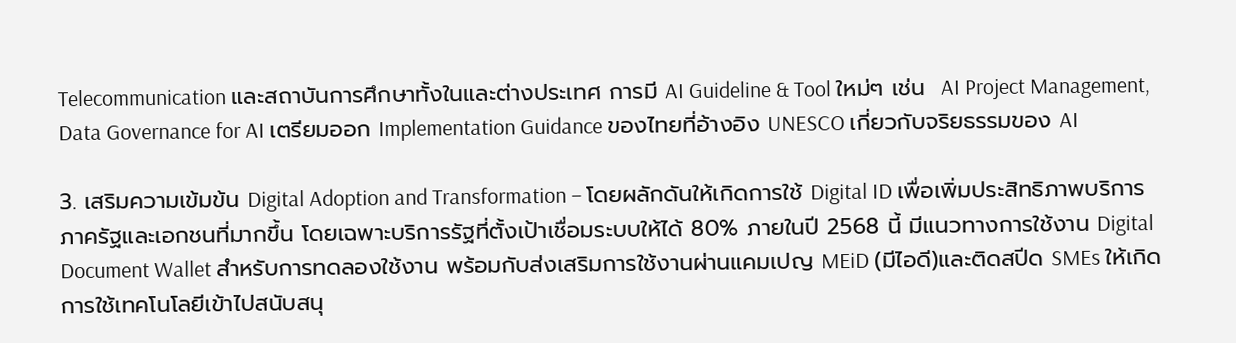Telecommunication และสถาบันการศึกษาทั้งในและต่างประเทศ การมี AI Guideline & Tool ใหม่ๆ เช่น  AI Project Management, Data Governance for AI เตรียมออก Implementation Guidance ของไทยที่อ้างอิง UNESCO เกี่ยวกับจริยธรรมของ AI

3. เสริมความเข้มข้น Digital Adoption and Transformation – โดยผลักดันให้เกิดการใช้ Digital ID เพื่อเพิ่มประสิทธิภาพบริการภาครัฐและเอกชนที่มากขึ้น โดยเฉพาะบริการรัฐที่ตั้งเป้าเชื่อมระบบให้ได้ 80% ภายในปี 2568 นี้ มีแนวทางการใช้งาน Digital Document Wallet สำหรับการทดลองใช้งาน พร้อมกับส่งเสริมการใช้งานผ่านแคมเปญ MEiD (มีไอดี)และติดสปีด SMEs ให้เกิดการใช้เทคโนโลยีเข้าไปสนับสนุ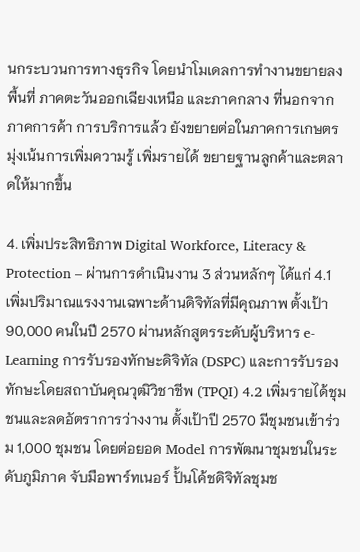นกระบวนการทางธุรกิจ โดยนำโมเดลการทำงานขยายลงพื้นที่ ภาคตะวันออกเฉียงเหนือ และภาคกลาง ที่นอกจาก ภาคการค้า การบริการแล้ว ยังขยายต่อในภาคการเกษตร มุ่งเน้นการเพิ่มความรู้ เพิ่มรายได้ ขยายฐานลูกค้าและตลาดให้มากขึ้น

4. เพิ่มประสิทธิภาพ Digital Workforce, Literacy & Protection – ผ่านการดำเนินงาน 3 ส่วนหลักๆ ได้แก่ 4.1 เพิ่มปริมาณแรงงานเฉพาะด้านดิจิทัลที่มีคุณภาพ ตั้งเป้า 90,000 คนในปี 2570 ผ่านหลักสูตรระดับผู้บริหาร e-Learning การรับรองทักษะดิจิทัล (DSPC) และการรับรอง
ทักษะโดยสถาบันคุณวุฒิวิชาชีพ (TPQI) 4.2 เพิ่มรายได้ชุมชนและลดอัตราการว่างงาน ตั้งเป้าปี 2570 มีชุมชนเข้าร่วม 1,000 ชุมชน โดยต่อยอด Model การพัฒนาชุมชนในระดับภูมิภาค จับมือพาร์ทเนอร์ ปั้นโค้ชดิจิทัลชุมช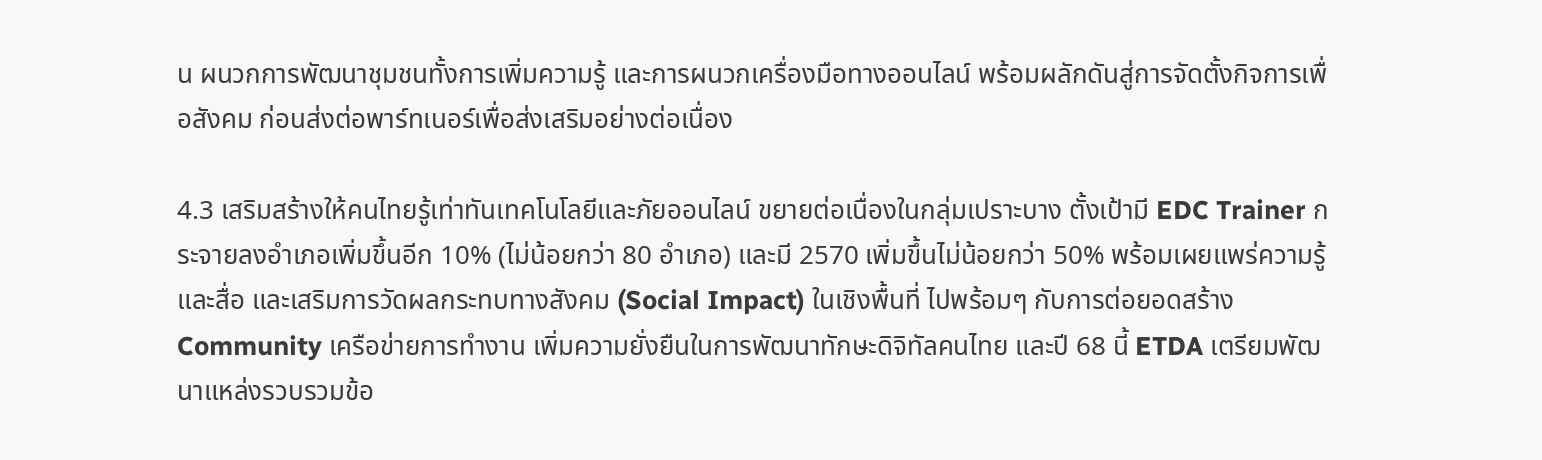น ผนวกการพัฒนาชุมชนทั้งการเพิ่มความรู้ และการผนวกเครื่องมือทางออนไลน์ พร้อมผลักดันสู่การจัดตั้งกิจการเพื่อสังคม ก่อนส่งต่อพาร์ทเนอร์เพื่อส่งเสริมอย่างต่อเนื่อง

4.3 เสริมสร้างให้คนไทยรู้เท่าทันเทคโนโลยีและภัยออนไลน์ ขยายต่อเนื่องในกลุ่มเปราะบาง ตั้งเป้ามี EDC Trainer กระจายลงอำเภอเพิ่มขึ้นอีก 10% (ไม่น้อยกว่า 80 อำเภอ) และมี 2570 เพิ่มขึ้นไม่น้อยกว่า 50% พร้อมเผยแพร่ความรู้และสื่อ และเสริมการวัดผลกระทบทางสังคม (Social Impact) ในเชิงพื้นที่ ไปพร้อมๆ กับการต่อยอดสร้าง Community เครือข่ายการทำงาน เพิ่มความยั่งยืนในการพัฒนาทักษะดิจิทัลคนไทย และปี 68 นี้ ETDA เตรียมพัฒนาแหล่งรวบรวมข้อ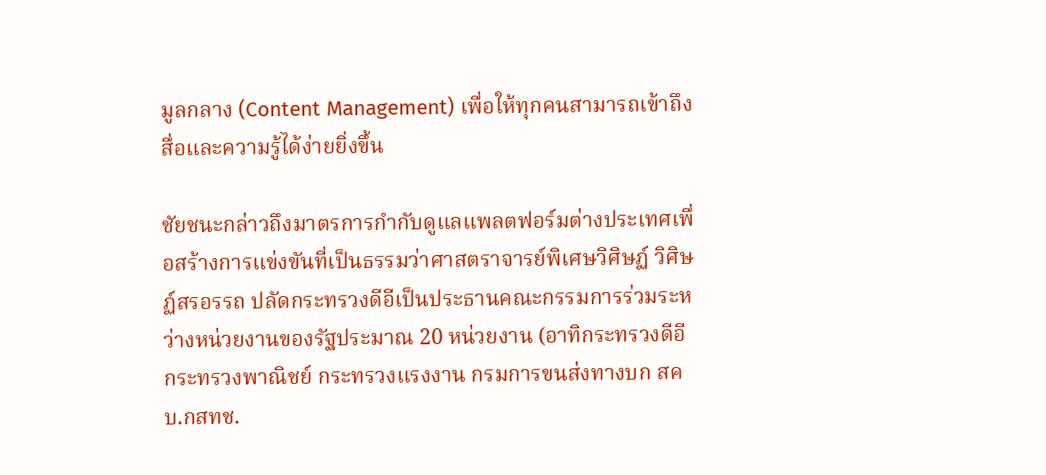มูลกลาง (Content Management) เพื่อให้ทุกคนสามารถเข้าถึงสื่อและความรู้ได้ง่ายยิ่งขึ้น

ชัยชนะกล่าวถึงมาตรการกำกับดูแลแพลตฟอร์มต่างประเทศเพื่อสร้างการแข่งขันที่เป็นธรรมว่าศาสตราจารย์พิเศษวิศิษฏ์ วิศิษฏ์สรอรรถ ปลัดกระทรวงดีอีเป็นประธานคณะกรรมการร่วมระหว่างหน่วยงานของรัฐประมาณ 20 หน่วยงาน (อาทิกระทรวงดีอี กระทรวงพาณิชย์ กระทรวงแรงงาน กรมการขนส่งทางบก สคบ.กสทช.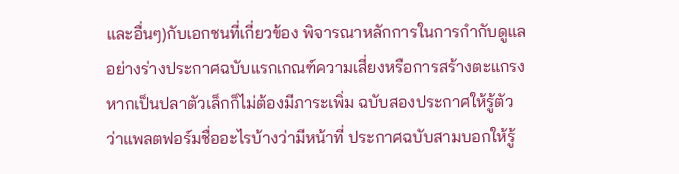และอื่นๆ)กับเอกชนที่เกี่ยวข้อง พิจารณาหลักการในการกำกับดูแล อย่างร่างประกาศฉบับแรกเกณฑ์ความเสี่ยงหรือการสร้างตะแกรงหากเป็นปลาตัวเล็กก็ไม่ต้องมีภาระเพิ่ม ฉบับสองประกาศให้รู้ตัวว่าแพลตฟอร์มชื่ออะไรบ้างว่ามีหน้าที่ ประกาศฉบับสามบอกให้รู้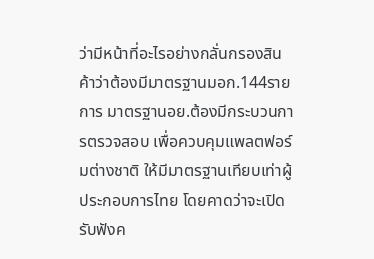ว่ามีหน้าที่อะไรอย่างกลั่นกรองสินค้าว่าต้องมีมาตรฐานมอก.144รายการ มาตรฐานอย.ต้องมีกระบวนการตรวจสอบ เพื่อควบคุมแพลตฟอร์มต่างชาติ ให้มีมาตรฐานเทียบเท่าผู้ประกอบการไทย โดยคาดว่าจะเปิดรับฟังค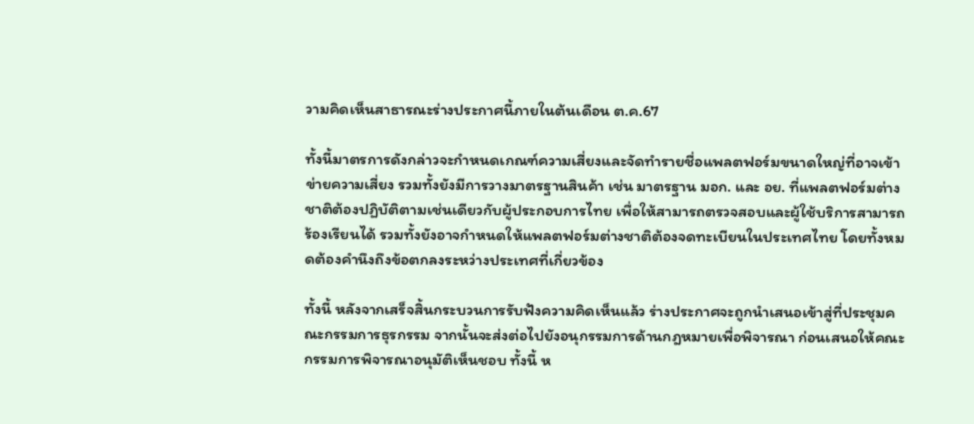วามคิดเห็นสาธารณะร่างประกาศนี้ภายในต้นเดือน ต.ค.67

ทั้งนี้มาตรการดังกล่าวจะกำหนดเกณฑ์ความเสี่ยงและจัดทำรายชื่อแพลตฟอร์มขนาดใหญ่ที่อาจเข้าข่ายความเสี่ยง รวมทั้งยังมีการวางมาตรฐานสินค้า เช่น มาตรฐาน มอก. และ อย. ที่แพลตฟอร์มต่างชาติต้องปฏิบัติตามเช่นเดียวกับผู้ประกอบการไทย เพื่อให้สามารถตรวจสอบและผู้ใช้บริการสามารถร้องเรียนได้ รวมทั้งยังอาจกำหนดให้แพลตฟอร์มต่างชาติต้องจดทะเบียนในประเทศไทย โดยทั้งหมดต้องคำนึงถึงข้อตกลงระหว่างประเทศที่เกี่ยวข้อง

ทั้งนี้ หลังจากเสร็จสิ้นกระบวนการรับฟังความคิดเห็นแล้ว ร่างประกาศจะถูกนำเสนอเข้าสู่ที่ประชุมคณะกรรมการธุรกรรม จากนั้นจะส่งต่อไปยังอนุกรรมการด้านกฎหมายเพื่อพิจารณา ก่อนเสนอให้คณะกรรมการพิจารณาอนุมัติเห็นชอบ ทั้งนี้ ห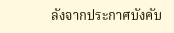ลังจากประกาศบังคับ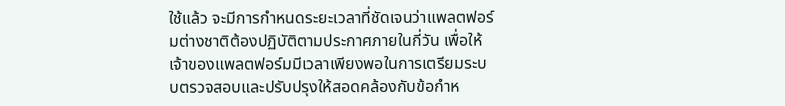ใช้แล้ว จะมีการกำหนดระยะเวลาที่ชัดเจนว่าแพลตฟอร์มต่างชาติต้องปฏิบัติตามประกาศภายในกี่วัน เพื่อให้เจ้าของแพลตฟอร์มมีเวลาเพียงพอในการเตรียมระบบตรวจสอบและปรับปรุงให้สอดคล้องกับข้อกำห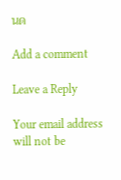นด

Add a comment

Leave a Reply

Your email address will not be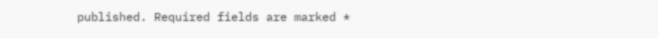published. Required fields are marked *